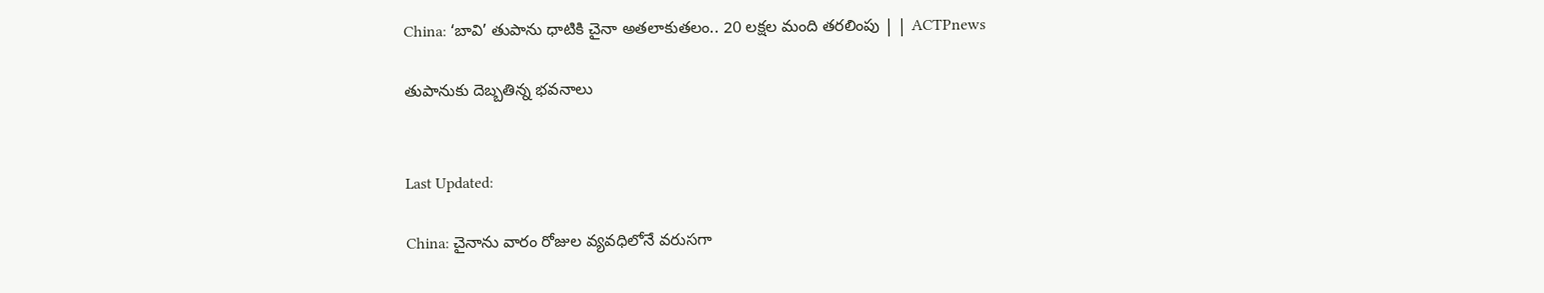China: ‘బావి’ తుపాను ధాటికి చైనా అతలాకుతలం.. 20 లక్షల మంది తరలింపు | | ACTPnews

తుపానుకు దెబ్బతిన్న భవనాలు


Last Updated:

China: చైనాను వారం రోజుల వ్యవధిలోనే వరుసగా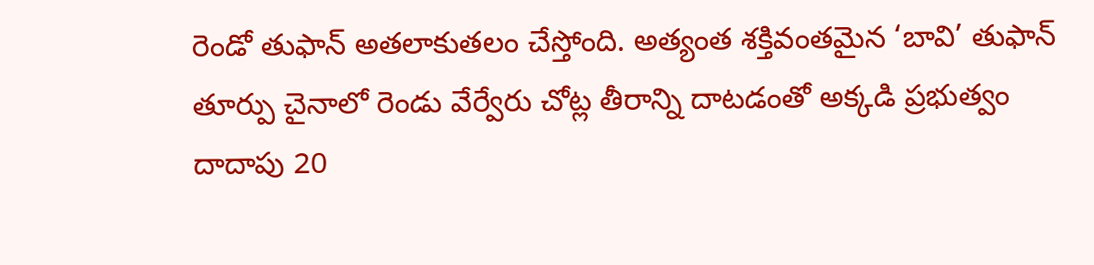రెండో తుఫాన్ అతలాకుతలం చేస్తోంది. అత్యంత శక్తివంతమైన ‘బావి’ తుఫాన్ తూర్పు చైనాలో రెండు వేర్వేరు చోట్ల తీరాన్ని దాటడంతో అక్కడి ప్రభుత్వం దాదాపు 20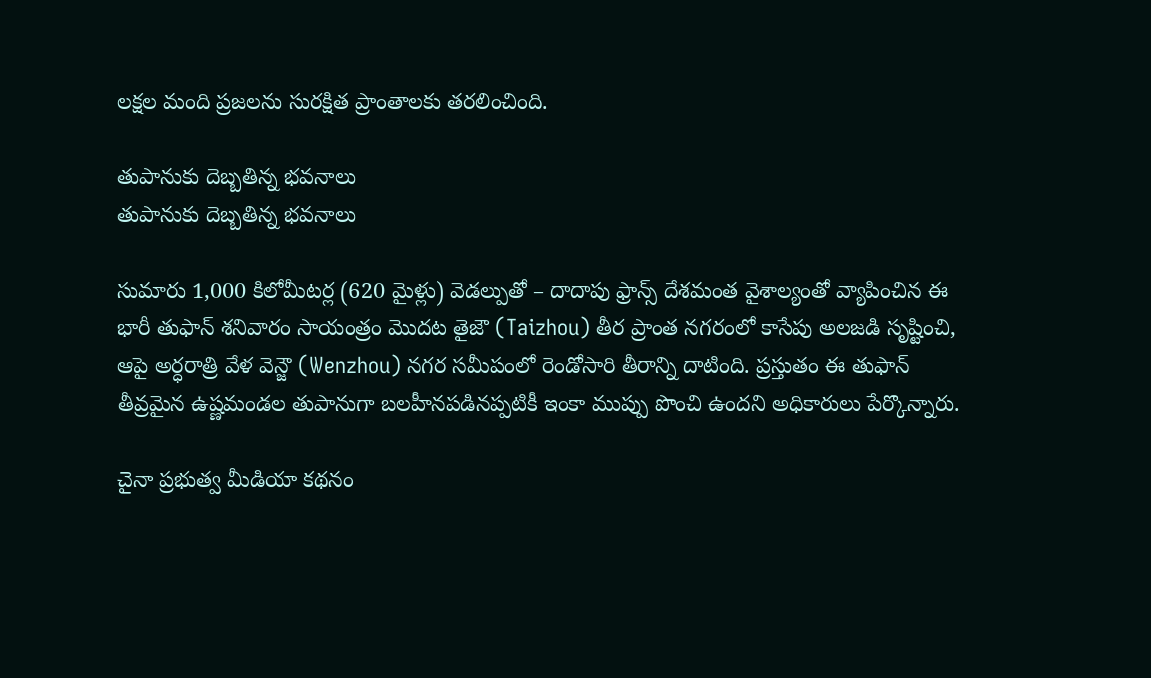లక్షల మంది ప్రజలను సురక్షిత ప్రాంతాలకు తరలించింది.

తుపానుకు దెబ్బతిన్న భవనాలు
తుపానుకు దెబ్బతిన్న భవనాలు

సుమారు 1,000 కిలోమీటర్ల (620 మైళ్లు) వెడల్పుతో – దాదాపు ఫ్రాన్స్ దేశమంత వైశాల్యంతో వ్యాపించిన ఈ భారీ తుఫాన్ శనివారం సాయంత్రం మొదట తైజౌ (Taizhou) తీర ప్రాంత నగరంలో కాసేపు అలజడి సృష్టించి, ఆపై అర్ధరాత్రి వేళ వెన్జౌ (Wenzhou) నగర సమీపంలో రెండోసారి తీరాన్ని దాటింది. ప్రస్తుతం ఈ తుఫాన్ తీవ్రమైన ఉష్ణమండల తుపానుగా బలహీనపడినప్పటికీ ఇంకా ముప్పు పొంచి ఉందని అధికారులు పేర్కొన్నారు.

చైనా ప్రభుత్వ మీడియా కథనం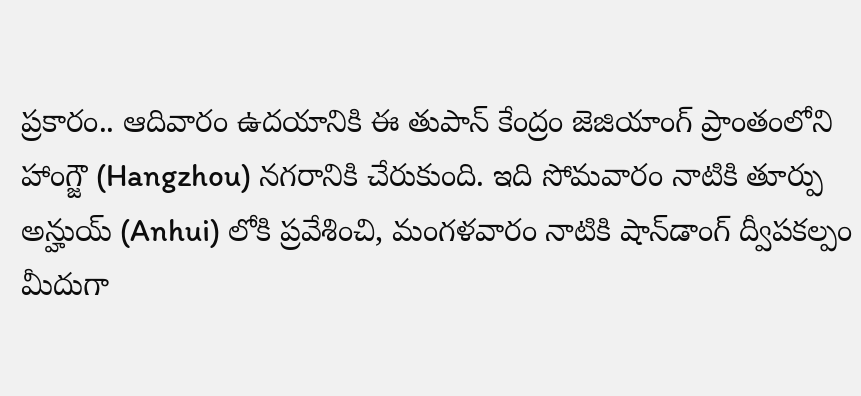ప్రకారం.. ఆదివారం ఉదయానికి ఈ తుపాన్ కేంద్రం జెజియాంగ్ ప్రాంతంలోని హాంగ్జౌ (Hangzhou) నగరానికి చేరుకుంది. ఇది సోమవారం నాటికి తూర్పు అన్హుయ్ (Anhui) లోకి ప్రవేశించి, మంగళవారం నాటికి షాన్‌డాంగ్ ద్వీపకల్పం మీదుగా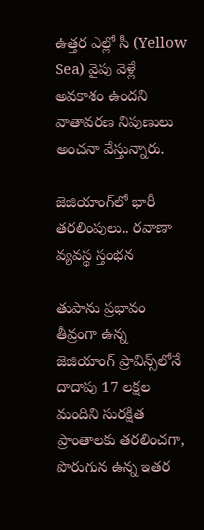ఉత్తర ఎల్లో సీ (Yellow Sea) వైపు వెళ్లే అవకాశం ఉందని వాతావరణ నిపుణులు అంచనా వేస్తున్నారు.

జెజియాంగ్‌లో భారీ తరలింపులు.. రవాణా వ్యవస్థ స్తంభన

తుపాను ప్రభావం తీవ్రంగా ఉన్న జెజియాంగ్ ప్రావిన్స్‌లోనే దాదాపు 17 లక్షల మందిని సురక్షిత ప్రాంతాలకు తరలించగా, పొరుగున ఉన్న ఇతర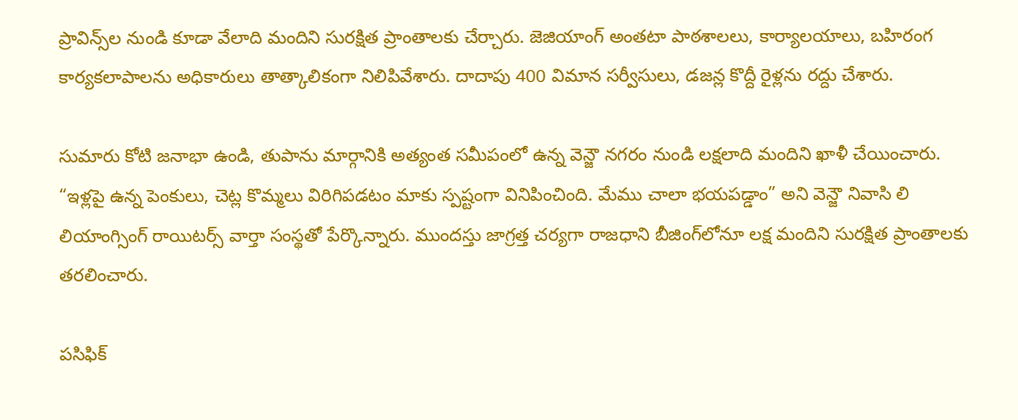ప్రావిన్స్‌ల నుండి కూడా వేలాది మందిని సురక్షిత ప్రాంతాలకు చేర్చారు. జెజియాంగ్ అంతటా పాఠశాలలు, కార్యాలయాలు, బహిరంగ కార్యకలాపాలను అధికారులు తాత్కాలికంగా నిలిపివేశారు. దాదాపు 400 విమాన సర్వీసులు, డజన్ల కొద్దీ రైళ్లను రద్దు చేశారు.

సుమారు కోటి జనాభా ఉండి, తుపాను మార్గానికి అత్యంత సమీపంలో ఉన్న వెన్జౌ నగరం నుండి లక్షలాది మందిని ఖాళీ చేయించారు. “ఇళ్లపై ఉన్న పెంకులు, చెట్ల కొమ్మలు విరిగిపడటం మాకు స్పష్టంగా వినిపించింది. మేము చాలా భయపడ్డాం” అని వెన్జౌ నివాసి లి లియాంగ్సింగ్ రాయిటర్స్ వార్తా సంస్థతో పేర్కొన్నారు. ముందస్తు జాగ్రత్త చర్యగా రాజధాని బీజింగ్‌లోనూ లక్ష మందిని సురక్షిత ప్రాంతాలకు తరలించారు.

పసిఫిక్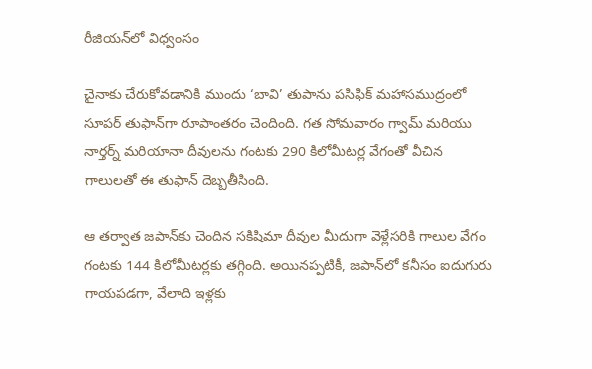రీజియన్‌లో విధ్వంసం

చైనాకు చేరుకోవడానికి ముందు ‘బావి’ తుపాను పసిఫిక్ మహాసముద్రంలో సూపర్ తుఫాన్‌గా రూపాంతరం చెందింది. గత సోమవారం గ్వామ్ మరియు నార్తర్న్ మరియానా దీవులను గంటకు 290 కిలోమీటర్ల వేగంతో వీచిన గాలులతో ఈ తుఫాన్ దెబ్బతీసింది.

ఆ తర్వాత జపాన్‌కు చెందిన సకిషిమా దీవుల మీదుగా వెళ్లేసరికి గాలుల వేగం గంటకు 144 కిలోమీటర్లకు తగ్గింది. అయినప్పటికీ, జపాన్‌లో కనీసం ఐదుగురు గాయపడగా, వేలాది ఇళ్లకు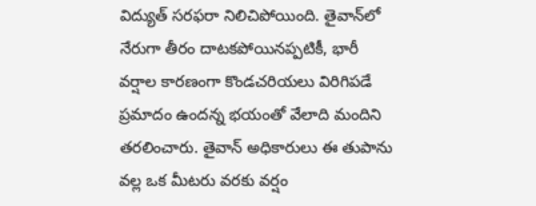విద్యుత్ సరఫరా నిలిచిపోయింది. తైవాన్‌లో నేరుగా తీరం దాటకపోయినప్పటికీ, భారీ వర్షాల కారణంగా కొండచరియలు విరిగిపడే ప్రమాదం ఉందన్న భయంతో వేలాది మందిని తరలించారు. తైవాన్ అధికారులు ఈ తుపాను వల్ల ఒక మీటరు వరకు వర్షం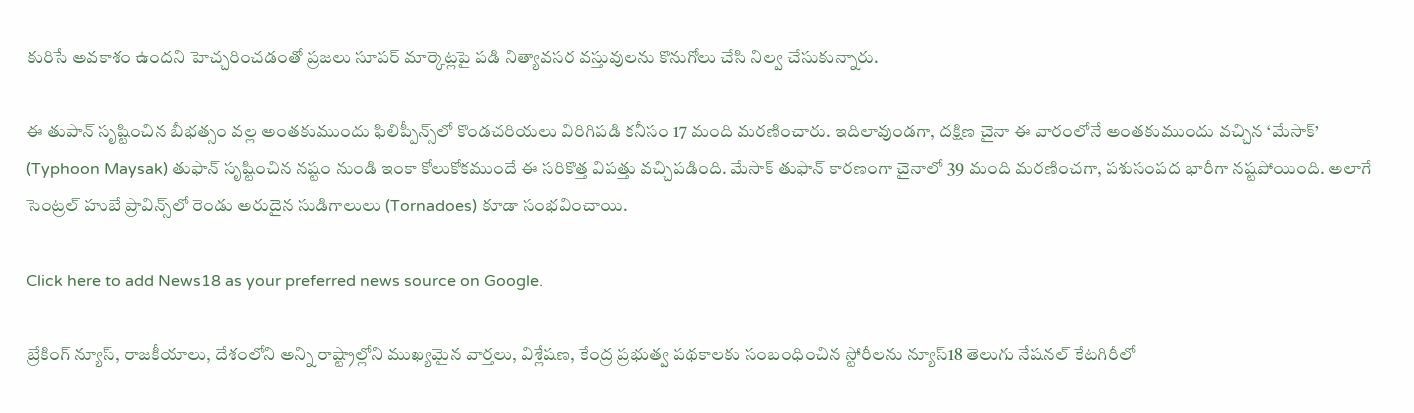కురిసే అవకాశం ఉందని హెచ్చరించడంతో ప్రజలు సూపర్ మార్కెట్లపై పడి నిత్యావసర వస్తువులను కొనుగోలు చేసి నిల్వ చేసుకున్నారు.

ఈ తుపాన్ సృష్టించిన బీభత్సం వల్ల అంతకుముందు ఫిలిప్పీన్స్‌లో కొండచరియలు విరిగిపడి కనీసం 17 మంది మరణించారు. ఇదిలావుండగా, దక్షిణ చైనా ఈ వారంలోనే అంతకుముందు వచ్చిన ‘మేసాక్’ (Typhoon Maysak) తుఫాన్ సృష్టించిన నష్టం నుండి ఇంకా కోలుకోకముందే ఈ సరికొత్త విపత్తు వచ్చిపడింది. మేసాక్ తుఫాన్ కారణంగా చైనాలో 39 మంది మరణించగా, పశుసంపద భారీగా నష్టపోయింది. అలాగే సెంట్రల్ హుబే ప్రావిన్స్‌లో రెండు అరుదైన సుడిగాలులు (Tornadoes) కూడా సంభవించాయి.

Click here to add News18 as your preferred news source on Google.

బ్రేకింగ్ న్యూస్, రాజకీయాలు, దేశంలోని అన్ని రాష్ట్రాల్లోని ముఖ్యమైన వార్తలు, విశ్లేషణ, కేంద్ర ప్రభుత్వ పథకాలకు సంబంధించిన స్టోరీలను న్యూస్18 తెలుగు నేషనల్ కేటగిరీలో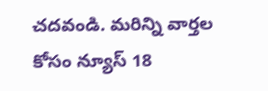చదవండి. మరిన్ని వార్తల కోసం న్యూస్ 18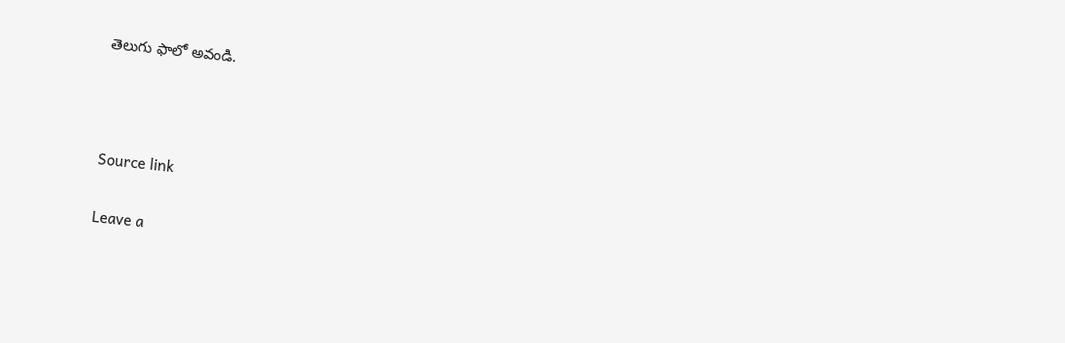తెలుగు ఫాలో అవండి.



Source link

Leave a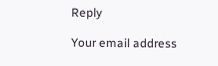Reply

Your email address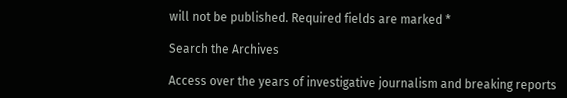will not be published. Required fields are marked *

Search the Archives

Access over the years of investigative journalism and breaking reports